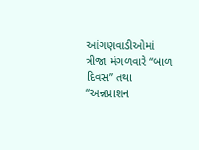આંગણવાડીઓમાં ત્રીજા મંગળવારે “બાળ દિવસ” તથા “અન્નપ્રાશન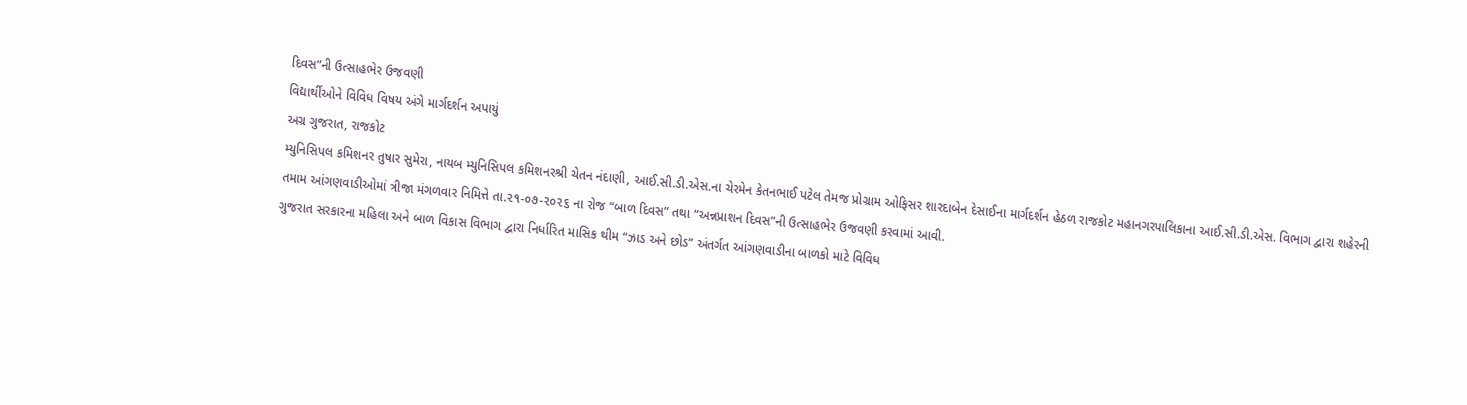દિવસ”ની ઉત્સાહભેર ઉજવણી
વિદ્યાર્થીઓને વિવિધ વિષય અંગે માર્ગદર્શન અપાયું
અગ્ર ગુજરાત, રાજકોટ
મ્યુનિસિપલ કમિશનર તુષાર સુમેરા, નાયબ મ્યુનિસિપલ કમિશનરશ્રી ચેતન નંદાણી, આઈ.સી.ડી.એસ.ના ચેરમેન કેતનભાઈ પટેલ તેમજ પ્રોગ્રામ ઓફિસર શારદાબેન દેસાઈના માર્ગદર્શન હેઠળ રાજકોટ મહાનગરપાલિકાના આઈ.સી.ડી.એસ. વિભાગ દ્વારા શહેરની તમામ આંગણવાડીઓમાં ત્રીજા મંગળવાર નિમિત્તે તા.૨૧-૦૭-૨૦૨૬ ના રોજ “બાળ દિવસ” તથા “અન્નપ્રાશન દિવસ”ની ઉત્સાહભેર ઉજવણી કરવામાં આવી.
ગુજરાત સરકારના મહિલા અને બાળ વિકાસ વિભાગ દ્વારા નિર્ધારિત માસિક થીમ “ઝાડ અને છોડ” અંતર્ગત આંગણવાડીના બાળકો માટે વિવિધ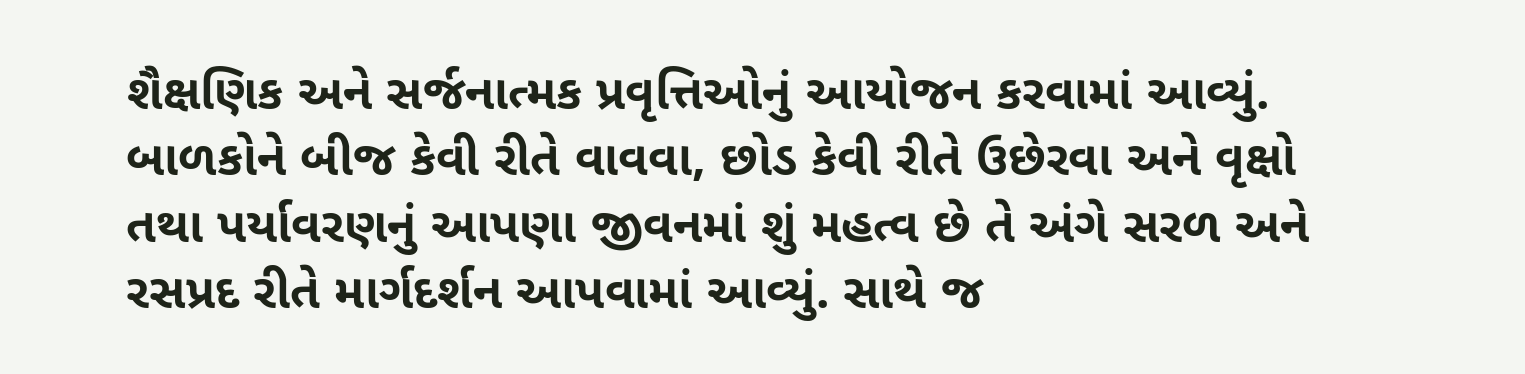શૈક્ષણિક અને સર્જનાત્મક પ્રવૃત્તિઓનું આયોજન કરવામાં આવ્યું. બાળકોને બીજ કેવી રીતે વાવવા, છોડ કેવી રીતે ઉછેરવા અને વૃક્ષો તથા પર્યાવરણનું આપણા જીવનમાં શું મહત્વ છે તે અંગે સરળ અને રસપ્રદ રીતે માર્ગદર્શન આપવામાં આવ્યું. સાથે જ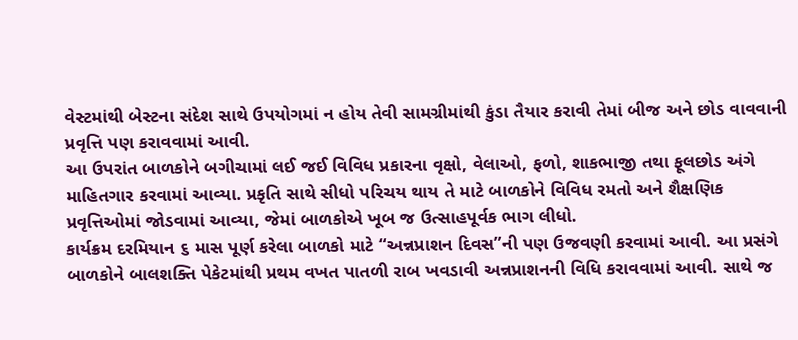વેસ્ટમાંથી બેસ્ટના સંદેશ સાથે ઉપયોગમાં ન હોય તેવી સામગ્રીમાંથી કુંડા તૈયાર કરાવી તેમાં બીજ અને છોડ વાવવાની પ્રવૃત્તિ પણ કરાવવામાં આવી.
આ ઉપરાંત બાળકોને બગીચામાં લઈ જઈ વિવિધ પ્રકારના વૃક્ષો, વેલાઓ, ફળો, શાકભાજી તથા ફૂલછોડ અંગે માહિતગાર કરવામાં આવ્યા. પ્રકૃતિ સાથે સીધો પરિચય થાય તે માટે બાળકોને વિવિધ રમતો અને શૈક્ષણિક પ્રવૃત્તિઓમાં જોડવામાં આવ્યા, જેમાં બાળકોએ ખૂબ જ ઉત્સાહપૂર્વક ભાગ લીધો.
કાર્યક્રમ દરમિયાન ૬ માસ પૂર્ણ કરેલા બાળકો માટે “અન્નપ્રાશન દિવસ”ની પણ ઉજવણી કરવામાં આવી. આ પ્રસંગે બાળકોને બાલશક્તિ પેકેટમાંથી પ્રથમ વખત પાતળી રાબ ખવડાવી અન્નપ્રાશનની વિધિ કરાવવામાં આવી. સાથે જ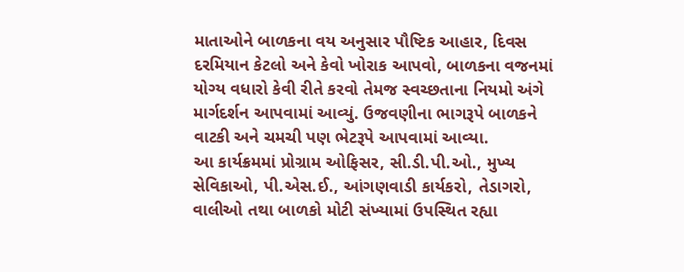માતાઓને બાળકના વય અનુસાર પૌષ્ટિક આહાર, દિવસ દરમિયાન કેટલો અને કેવો ખોરાક આપવો, બાળકના વજનમાં યોગ્ય વધારો કેવી રીતે કરવો તેમજ સ્વચ્છતાના નિયમો અંગે માર્ગદર્શન આપવામાં આવ્યું. ઉજવણીના ભાગરૂપે બાળકને વાટકી અને ચમચી પણ ભેટરૂપે આપવામાં આવ્યા.
આ કાર્યક્રમમાં પ્રોગ્રામ ઓફિસર, સી.ડી.પી.ઓ., મુખ્ય સેવિકાઓ, પી.એસ.ઈ., આંગણવાડી કાર્યકરો, તેડાગરો, વાલીઓ તથા બાળકો મોટી સંખ્યામાં ઉપસ્થિત રહ્યા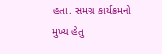હતા. સમગ્ર કાર્યક્રમનો મુખ્ય હેતુ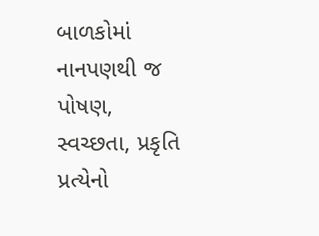બાળકોમાં નાનપણથી જ પોષણ, સ્વચ્છતા, પ્રકૃતિ પ્રત્યેનો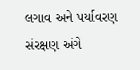લગાવ અને પર્યાવરણ સંરક્ષણ અંગે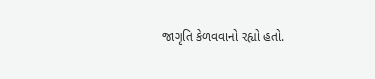જાગૃતિ કેળવવાનો રહ્યો હતો.